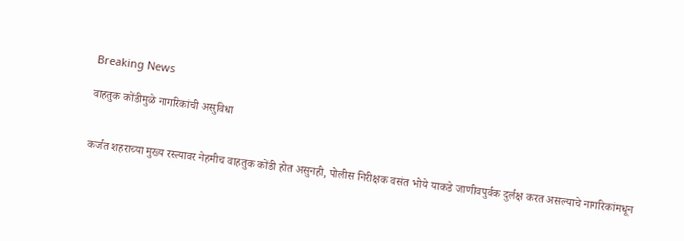Breaking News

वाहतुक कोंडीमुळे नागरिकांची असुविधा


कर्जत शहराच्या मुख्य रस्त्यावर नेहमीच वाहतुक कोंडी होत असुनही, पोलीस निरीक्षक वसंत भोये याकडे जाणीवपुर्वक दुर्लक्ष करत असल्याचे नागरिकांमधून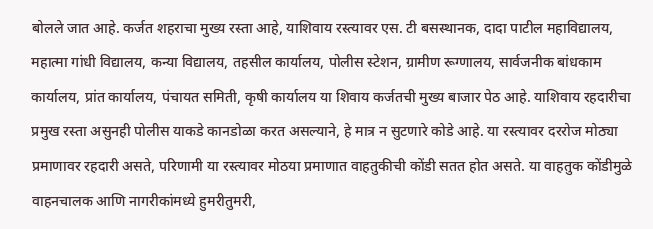बोलले जात आहे. कर्जत शहराचा मुख्य रस्ता आहे, याशिवाय रस्त्यावर एस. टी बसस्थानक, दादा पाटील महाविद्यालय, महात्मा गांधी विद्यालय, कन्या विद्यालय, तहसील कार्यालय, पोलीस स्टेशन, ग्रामीण रूग्णालय, सार्वजनीक बांधकाम कार्यालय, प्रांत कार्यालय, पंचायत समिती, कृषी कार्यालय या शिवाय कर्जतची मुख्य बाजार पेठ आहे. याशिवाय रहदारीचा प्रमुख रस्ता असुनही पोलीस याकडे कानडोळा करत असल्याने, हे मात्र न सुटणारे कोडे आहे. या रस्त्यावर दररोज मोठ्या प्रमाणावर रहदारी असते, परिणामी या रस्त्यावर मोठया प्रमाणात वाहतुकीची कोंडी सतत होत असते. या वाहतुक कोंडीमुळे वाहनचालक आणि नागरीकांमध्ये हुमरीतुमरी,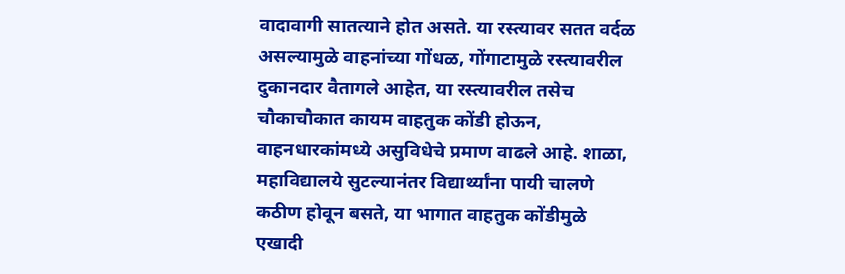वादावागी सातत्याने होत असते. या रस्त्यावर सतत वर्दळ असल्यामुळे वाहनांच्या गोंधळ, गोंगाटामुळे रस्त्यावरील दुकानदार वैतागले आहेत, या रस्त्यावरील तसेच चौकाचौकात कायम वाहतुक कोंडी होऊन, वाहनधारकांमध्ये असुविधेचे प्रमाण वाढले आहे. शाळा, महाविद्यालये सुटल्यानंतर विद्यार्थ्यांना पायी चालणे कठीण होवून बसते, या भागात वाहतुक कोंडीमुळे एखादी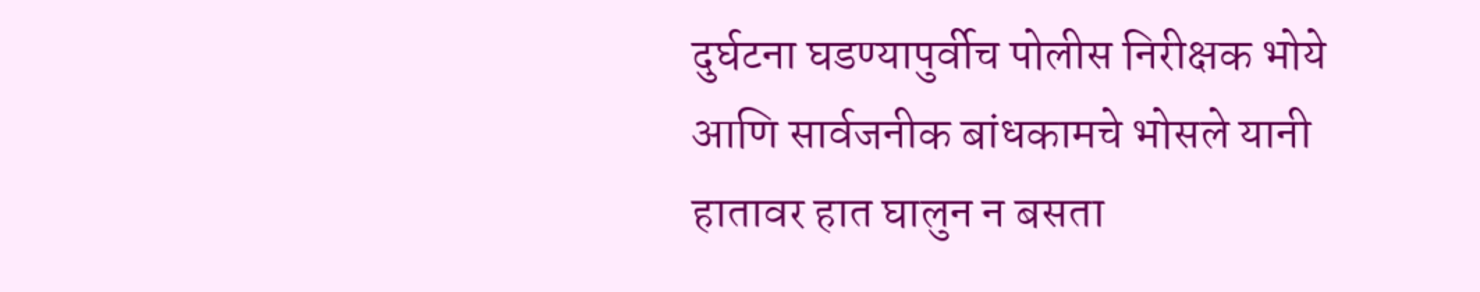दुर्घटना घडण्यापुर्वीच पोलीस निरीक्षक भोये आणि सार्वजनीक बांधकामचे भोसले यानी हातावर हात घालुन न बसता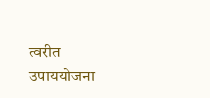त्वरीत उपाययोजना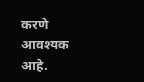करणे आवश्यक आहे.